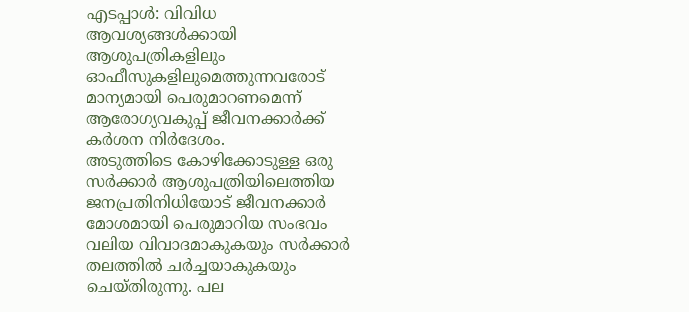എടപ്പാൾ: വിവിധ ആവശ്യങ്ങൾക്കായി ആശുപത്രികളിലും ഓഫീസുകളിലുമെത്തുന്നവരോട് മാന്യമായി പെരുമാറണമെന്ന് ആരോഗ്യവകുപ്പ് ജീവനക്കാർക്ക് കർശന നിർദേശം.
അടുത്തിടെ കോഴിക്കോടുള്ള ഒരു സർക്കാർ ആശുപത്രിയിലെത്തിയ ജനപ്രതിനിധിയോട് ജീവനക്കാർ മോശമായി പെരുമാറിയ സംഭവം വലിയ വിവാദമാകുകയും സർക്കാർ തലത്തിൽ ചർച്ചയാകുകയും ചെയ്തിരുന്നു. പല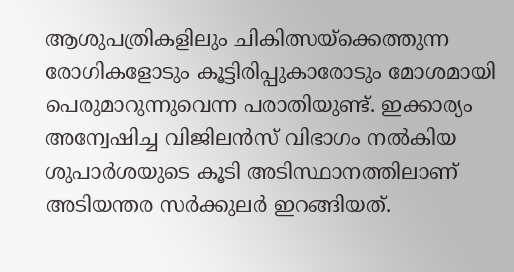ആശുപത്രികളിലും ചികിത്സയ്ക്കെത്തുന്ന രോഗികളോടും കൂട്ടിരിപ്പുകാരോടും മോശമായി പെരുമാറുന്നുവെന്ന പരാതിയുണ്ട്. ഇക്കാര്യം അന്വേഷിച്ച വിജിലൻസ് വിഭാഗം നൽകിയ ശുപാർശയുടെ കൂടി അടിസ്ഥാനത്തിലാണ് അടിയന്തര സർക്കുലർ ഇറങ്ങിയത്.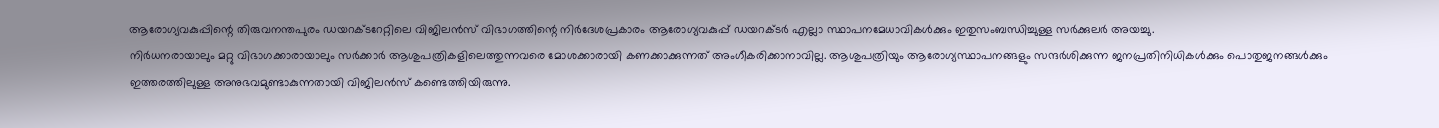ആരോഗ്യവകുപ്പിന്റെ തിരുവനന്തപുരം ഡയറക്ടറേറ്റിലെ വിജിലൻസ് വിഭാഗത്തിന്റെ നിർദേശപ്രകാരം ആരോഗ്യവകുപ്പ് ഡയറക്ടർ എല്ലാ സ്ഥാപനമേധാവികൾക്കും ഇതുസംബന്ധിച്ചുള്ള സർക്കുലർ അയച്ചു.
നിർധനരായാലും മറ്റു വിഭാഗക്കാരായാലും സർക്കാർ ആശുപത്രികളിലെത്തുന്നവരെ മോശക്കാരായി കണക്കാക്കുന്നത് അംഗീകരിക്കാനാവില്ല. ആശുപത്രിയും ആരോഗ്യസ്ഥാപനങ്ങളും സന്ദർശിക്കുന്ന ജനപ്രതിനിധികൾക്കും പൊതുജനങ്ങൾക്കും ഇത്തരത്തിലുള്ള അനുഭവമുണ്ടാകുന്നതായി വിജിലൻസ് കണ്ടെത്തിയിരുന്നു.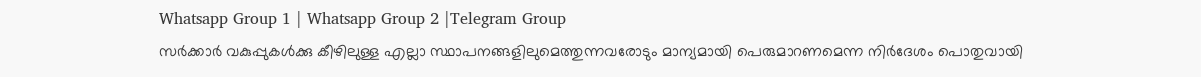Whatsapp Group 1 | Whatsapp Group 2 |Telegram Group
സർക്കാർ വകുപ്പുകൾക്കു കീഴിലുള്ള എല്ലാ സ്ഥാപനങ്ങളിലുമെത്തുന്നവരോടും മാന്യമായി പെരുമാറണമെന്ന നിർദേശം പൊതുവായി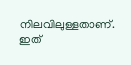നിലവിലുള്ളതാണ്. ഇത്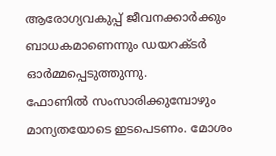ആരോഗ്യവകുപ്പ് ജീവനക്കാർക്കും ബാധകമാണെന്നും ഡയറക്ടർ ഓർമ്മപ്പെടുത്തുന്നു.
ഫോണിൽ സംസാരിക്കുമ്പോഴും മാന്യതയോടെ ഇടപെടണം. മോശം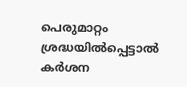പെരുമാറ്റം ശ്രദ്ധയിൽപ്പെട്ടാൽ കർശന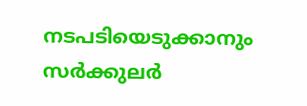നടപടിയെടുക്കാനും സർക്കുലർ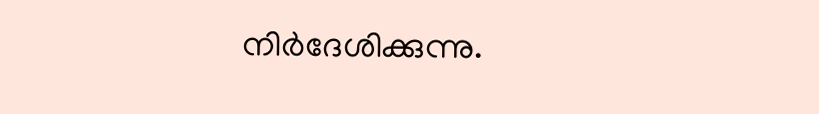നിർദേശിക്കുന്നു.